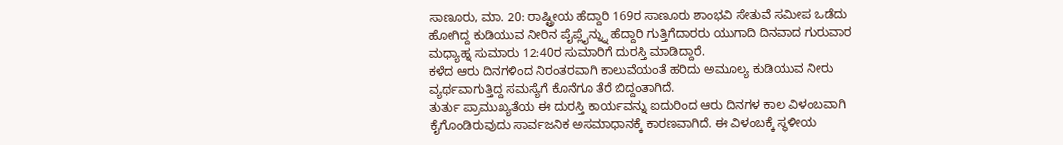ಸಾಣೂರು, ಮಾ. 20: ರಾಷ್ಟ್ರೀಯ ಹೆದ್ದಾರಿ 169ರ ಸಾಣೂರು ಶಾಂಭವಿ ಸೇತುವೆ ಸಮೀಪ ಒಡೆದು ಹೋಗಿದ್ದ ಕುಡಿಯುವ ನೀರಿನ ಪೈಪ್ಲೈನ್ನ್ನು ಹೆದ್ದಾರಿ ಗುತ್ತಿಗೆದಾರರು ಯುಗಾದಿ ದಿನವಾದ ಗುರುವಾರ ಮಧ್ಯಾಹ್ನ ಸುಮಾರು 12:40ರ ಸುಮಾರಿಗೆ ದುರಸ್ತಿ ಮಾಡಿದ್ದಾರೆ.
ಕಳೆದ ಆರು ದಿನಗಳಿಂದ ನಿರಂತರವಾಗಿ ಕಾಲುವೆಯಂತೆ ಹರಿದು ಅಮೂಲ್ಯ ಕುಡಿಯುವ ನೀರು ವ್ಯರ್ಥವಾಗುತ್ತಿದ್ದ ಸಮಸ್ಯೆಗೆ ಕೊನೆಗೂ ತೆರೆ ಬಿದ್ದಂತಾಗಿದೆ.
ತುರ್ತು ಪ್ರಾಮುಖ್ಯತೆಯ ಈ ದುರಸ್ತಿ ಕಾರ್ಯವನ್ನು ಐದುರಿಂದ ಆರು ದಿನಗಳ ಕಾಲ ವಿಳಂಬವಾಗಿ ಕೈಗೊಂಡಿರುವುದು ಸಾರ್ವಜನಿಕ ಅಸಮಾಧಾನಕ್ಕೆ ಕಾರಣವಾಗಿದೆ. ಈ ವಿಳಂಬಕ್ಕೆ ಸ್ಥಳೀಯ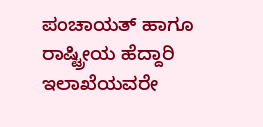ಪಂಚಾಯತ್ ಹಾಗೂ ರಾಷ್ಟ್ರೀಯ ಹೆದ್ದಾರಿ ಇಲಾಖೆಯವರೇ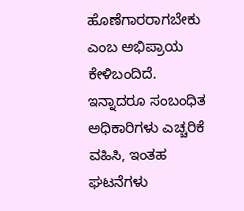ಹೊಣೆಗಾರರಾಗಬೇಕು ಎಂಬ ಅಭಿಪ್ರಾಯ ಕೇಳಿಬಂದಿದೆ.
ಇನ್ನಾದರೂ ಸಂಬಂಧಿತ ಅಧಿಕಾರಿಗಳು ಎಚ್ಚರಿಕೆ ವಹಿಸಿ, ಇಂತಹ ಘಟನೆಗಳು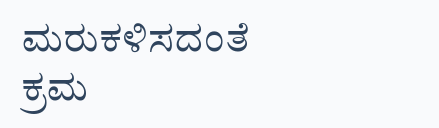ಮರುಕಳಿಸದಂತೆ ಕ್ರಮ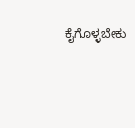ಕೈಗೊಳ್ಳಬೇಕು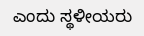ಎಂದು ಸ್ಥಳೀಯರು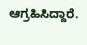ಆಗ್ರಹಿಸಿದ್ದಾರೆ.